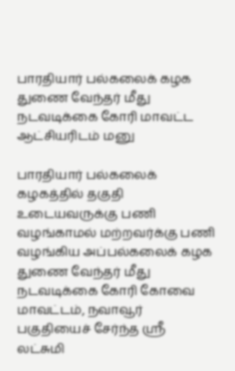பாரதியார் பல்கலைக் கழக துணை வேந்தர் மீது நடவடிக்கை கோரி மாவட்ட ஆட்சியரிடம் மனு

பாரதியார் பல்கலைக் கழகத்தில் தகுதி உடையவருக்கு பணி வழங்காமல் மற்றவர்க்கு பணி வழங்கிய அப்பல்கலைக் கழக துணை வேந்தர் மீது நடவடிக்கை கோரி கோவை மாவட்டம், நவாவூர் பகுதியைச் சேர்ந்த ஸ்ரீ லட்சுமி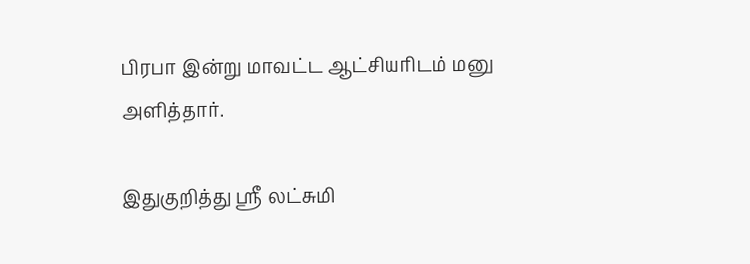பிரபா இன்று மாவட்ட ஆட்சியரிடம் மனு அளித்தார்.

இதுகுறித்து ஸ்ரீ லட்சுமி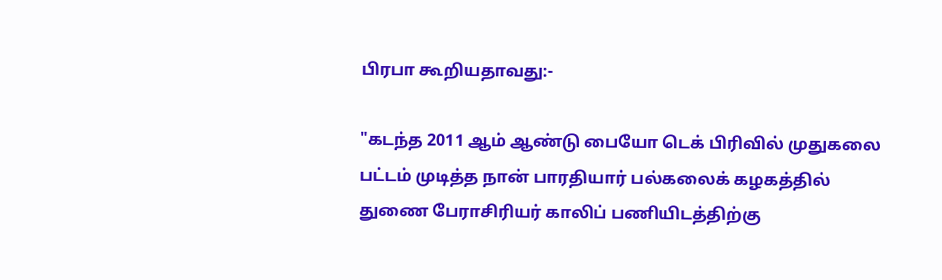பிரபா கூறியதாவது:-

"கடந்த 2011 ஆம் ஆண்டு பையோ டெக் பிரிவில் முதுகலை பட்டம் முடித்த நான் பாரதியார் பல்கலைக் கழகத்தில் துணை பேராசிரியர் காலிப் பணியிடத்திற்கு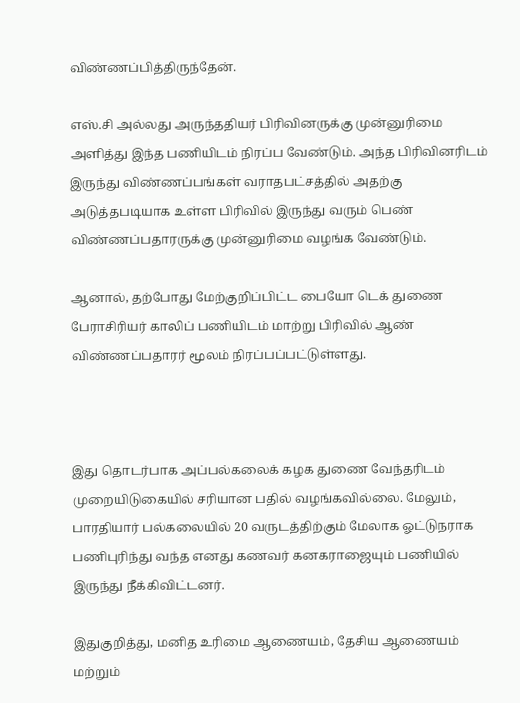விண்ணப்பித்திருந்தேன்.

எஸ்.சி அல்லது அருந்ததியர் பிரிவினருக்கு முன்னுரிமை அளித்து இந்த பணியிடம் நிரப்ப வேண்டும். அந்த பிரிவினரிடம் இருந்து விண்ணப்பங்கள் வராதபட்சத்தில் அதற்கு அடுத்தபடியாக உள்ள பிரிவில் இருந்து வரும் பெண் விண்ணப்பதாரருக்கு முன்னுரிமை வழங்க வேண்டும்.

ஆனால், தற்போது மேற்குறிப்பிட்ட பையோ டெக் துணை பேராசிரியர் காலிப் பணியிடம் மாற்று பிரிவில் ஆண் விண்ணப்பதாரர் மூலம் நிரப்பப்பட்டுள்ளது.



இது தொடர்பாக அப்பல்கலைக் கழக துணை வேந்தரிடம் முறையிடுகையில் சரியான பதில் வழங்கவில்லை. மேலும், பாரதியார் பல்கலையில் 20 வருடத்திற்கும் மேலாக ஓட்டுநராக பணிபுரிந்து வந்த எனது கணவர் கனகராஜையும் பணியில் இருந்து நீக்கிவிட்டனர்.

இதுகுறித்து, மனித உரிமை ஆணையம், தேசிய ஆணையம் மற்றும்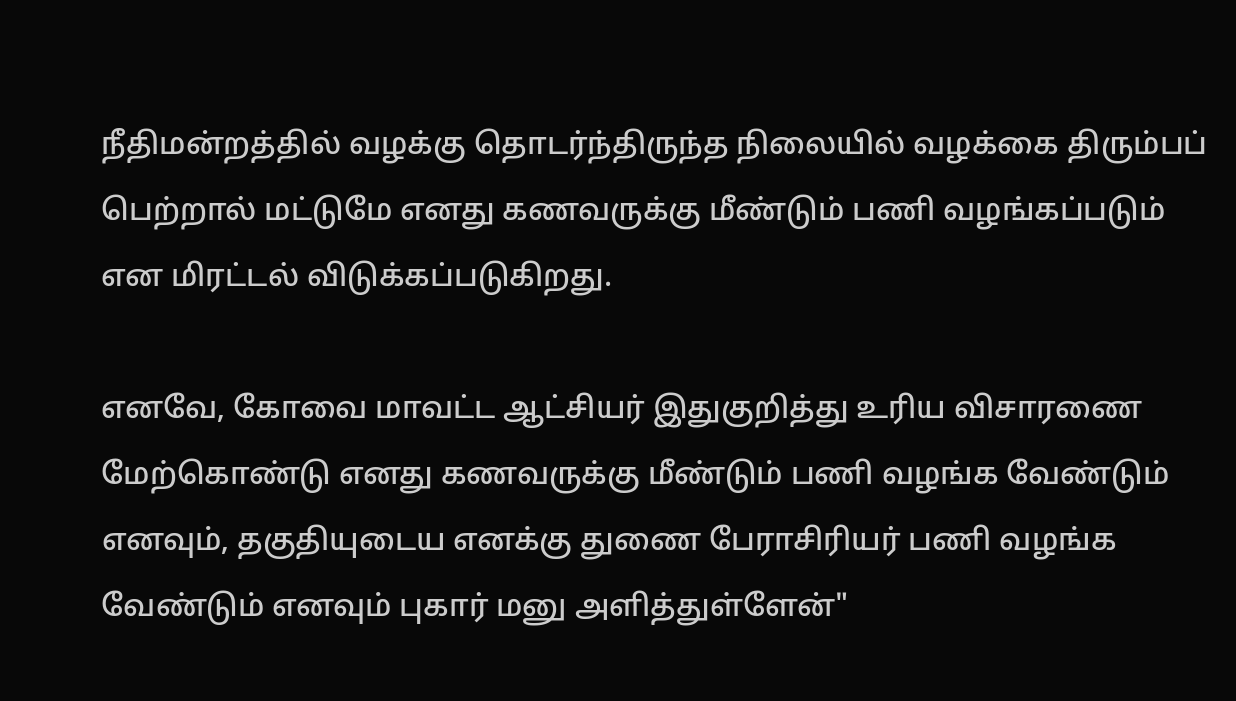நீதிமன்றத்தில் வழக்கு தொடர்ந்திருந்த நிலையில் வழக்கை திரும்பப் பெற்றால் மட்டுமே எனது கணவருக்கு மீண்டும் பணி வழங்கப்படும் என மிரட்டல் விடுக்கப்படுகிறது.

எனவே, கோவை மாவட்ட ஆட்சியர் இதுகுறித்து உரிய விசாரணை மேற்கொண்டு எனது கணவருக்கு மீண்டும் பணி வழங்க வேண்டும் எனவும், தகுதியுடைய எனக்கு துணை பேராசிரியர் பணி வழங்க வேண்டும் எனவும் புகார் மனு அளித்துள்ளேன்"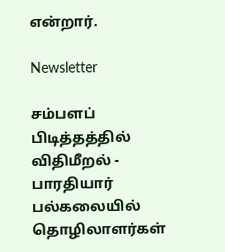என்றார்.

Newsletter

சம்பளப் பிடித்தத்தில் விதிமீறல் - பாரதியார் பல்கலையில் தொழிலாளர்கள்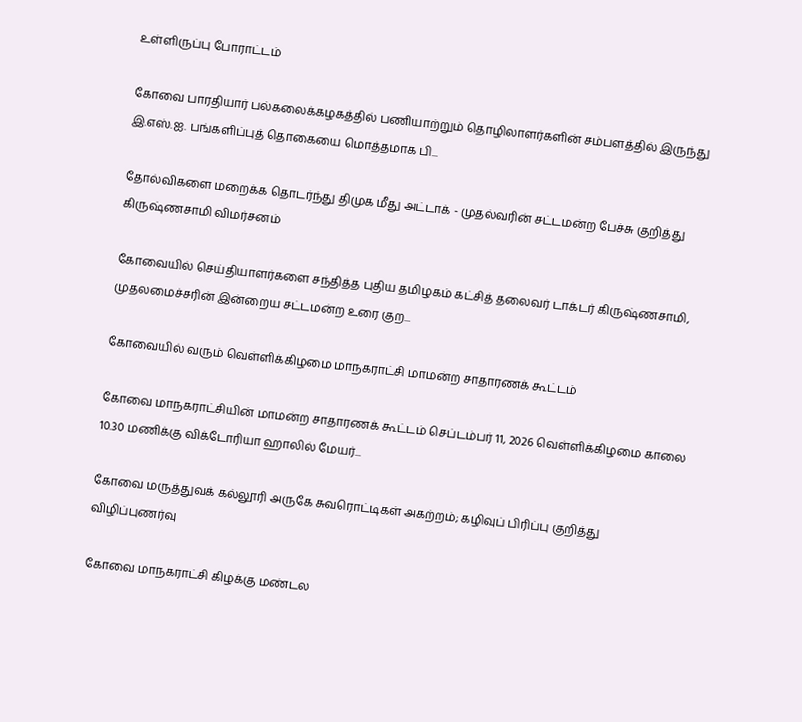உள்ளிருப்பு போராட்டம்

கோவை பாரதியார் பல்கலைக்கழகத்தில் பணியாற்றும் தொழிலாளர்களின் சம்பளத்தில் இருந்து இ.எஸ்.ஐ. பங்களிப்புத் தொகையை மொத்தமாக பி...

தோல்விகளை மறைக்க தொடர்ந்து திமுக மீது அட்டாக் - முதல்வரின் சட்டமன்ற பேச்சு குறித்து கிருஷ்ணசாமி விமர்சனம்

கோவையில் செய்தியாளர்களை சந்தித்த புதிய தமிழகம் கட்சித் தலைவர் டாக்டர் கிருஷ்ணசாமி, முதலமைச்சரின் இன்றைய சட்டமன்ற உரை குற...

கோவையில் வரும் வெள்ளிக்கிழமை மாநகராட்சி மாமன்ற சாதாரணக் கூட்டம்

கோவை மாநகராட்சியின் மாமன்ற சாதாரணக் கூட்டம் செப்டம்பர் 11, 2026 வெள்ளிக்கிழமை காலை 10.30 மணிக்கு விக்டோரியா ஹாலில் மேயர்...

கோவை மருத்துவக் கல்லூரி அருகே சுவரொட்டிகள் அகற்றம்; கழிவுப் பிரிப்பு குறித்து விழிப்புணர்வு

கோவை மாநகராட்சி கிழக்கு மண்டல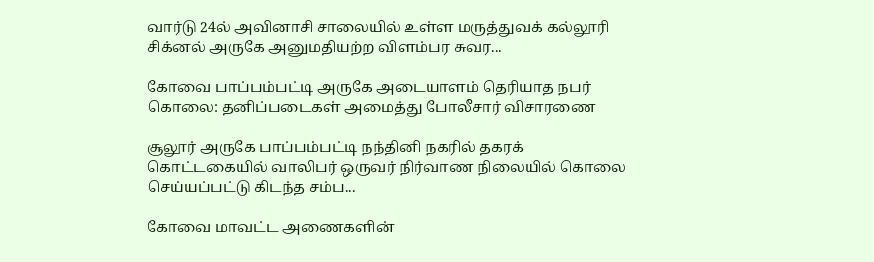வார்டு 24ல் அவினாசி சாலையில் உள்ள மருத்துவக் கல்லூரி சிக்னல் அருகே அனுமதியற்ற விளம்பர சுவர...

கோவை பாப்பம்பட்டி அருகே அடையாளம் தெரியாத நபர் கொலை: தனிப்படைகள் அமைத்து போலீசார் விசாரணை

சூலூர் அருகே பாப்பம்பட்டி நந்தினி நகரில் தகரக் கொட்டகையில் வாலிபர் ஒருவர் நிர்வாண நிலையில் கொலை செய்யப்பட்டு கிடந்த சம்ப...

கோவை மாவட்ட அணைகளின்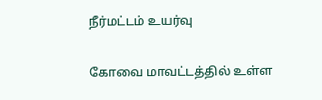நீர்மட்டம் உயர்வு

கோவை மாவட்டத்தில் உள்ள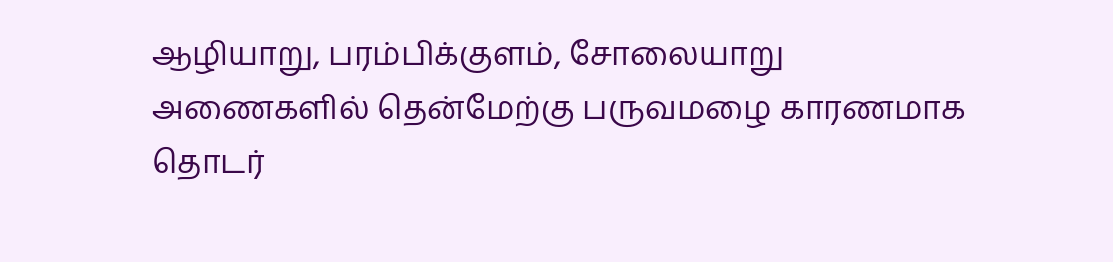ஆழியாறு, பரம்பிக்குளம், சோலையாறு அணைகளில் தென்மேற்கு பருவமழை காரணமாக தொடர்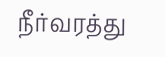நீர்வரத்து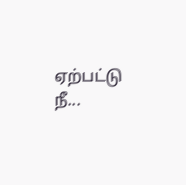ஏற்பட்டு நீ...